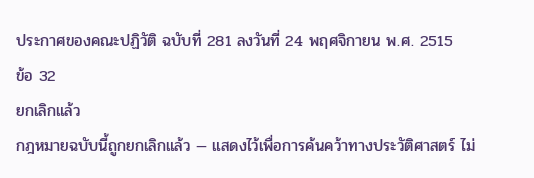ประกาศของคณะปฏิวัติ ฉบับที่ 281 ลงวันที่ 24 พฤศจิกายน พ.ศ. 2515
ข้อ 32
ยกเลิกแล้ว
กฎหมายฉบับนี้ถูกยกเลิกแล้ว — แสดงไว้เพื่อการค้นคว้าทางประวัติศาสตร์ ไม่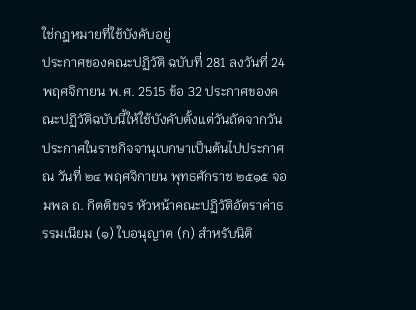ใช่กฎหมายที่ใช้บังคับอยู่
ประกาศของคณะปฏิวัติ ฉบับที่ 281 ลงวันที่ 24 พฤศจิกายน พ.ศ. 2515 ข้อ 32 ประกาศของคณะปฏิวัติฉบับนี้ให้ใช้บังคับตั้งแต่วันถัดจากวันประกาศในราชกิจจานุเบกษาเป็นต้นไปประกาศ ณ วันที่ ๒๔ พฤศจิกายน พุทธศักราช ๒๕๑๕ จอมพล ถ. กิตติขจร หัวหน้าคณะปฏิวัติอัตราค่าธรรมเนียม (๑) ใบอนุญาต (ก) สำหรับนิติ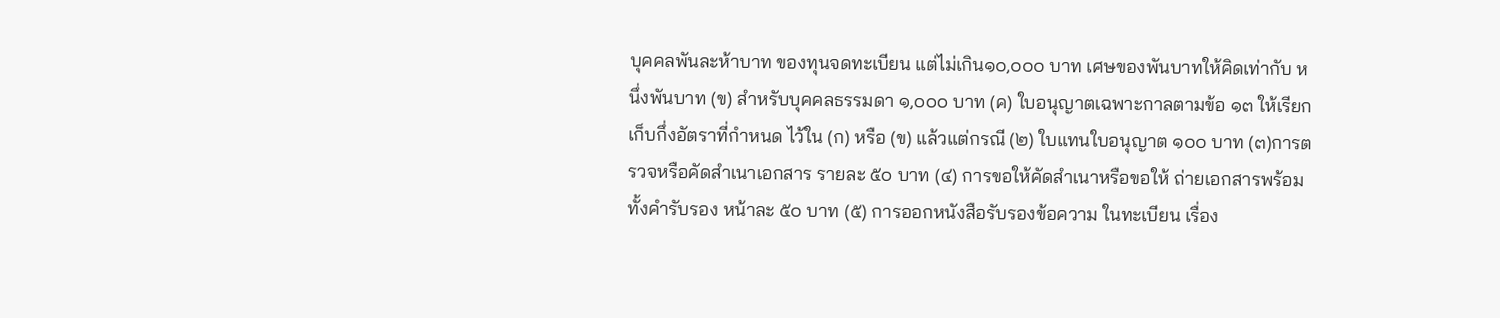บุคคลพันละห้าบาท ของทุนจดทะเบียน แต่ไม่เกิน๑๐,๐๐๐ บาท เศษของพันบาทให้คิดเท่ากับ หนึ่งพันบาท (ข) สำหรับบุคคลธรรมดา ๑,๐๐๐ บาท (ค) ใบอนุญาตเฉพาะกาลตามข้อ ๑๓ ให้เรียกเก็บกึ่งอัตราที่กำหนด ไว้ใน (ก) หรือ (ข) แล้วแต่กรณี (๒) ใบแทนใบอนุญาต ๑๐๐ บาท (๓)การตรวจหรือคัดสำเนาเอกสาร รายละ ๕๐ บาท (๔) การขอให้คัดสำเนาหรือขอให้ ถ่ายเอกสารพร้อมทั้งคำรับรอง หน้าละ ๕๐ บาท (๕) การออกหนังสือรับรองข้อความ ในทะเบียน เรื่อง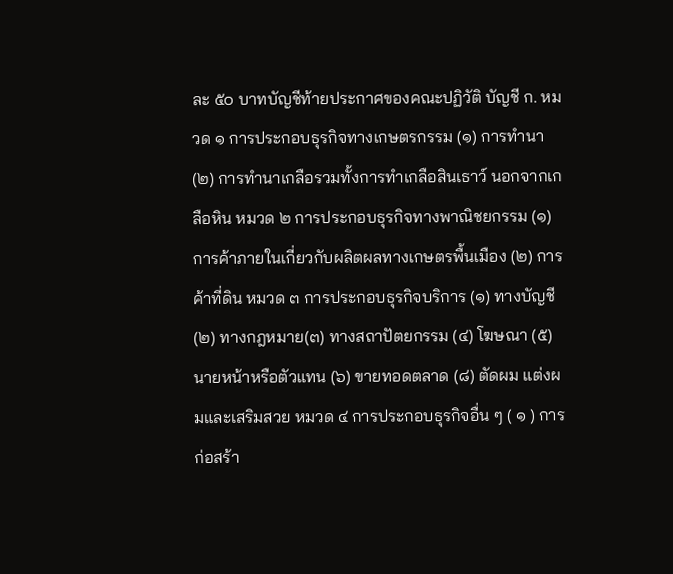ละ ๕๐ บาทบัญชีท้ายประกาศของคณะปฏิวัติ บัญชี ก. หมวด ๑ การประกอบธุรกิจทางเกษตรกรรม (๑) การทำนา (๒) การทำนาเกลือรวมทั้งการทำเกลือสินเธาว์ นอกจากเกลือหิน หมวด ๒ การประกอบธุรกิจทางพาณิชยกรรม (๑) การค้าภายในเกี่ยวกับผลิตผลทางเกษตรพื้นเมือง (๒) การค้าที่ดิน หมวด ๓ การประกอบธุรกิจบริการ (๑) ทางบัญชี (๒) ทางกฎหมาย(๓) ทางสถาปัตยกรรม (๔) โฆษณา (๕) นายหน้าหรือตัวแทน (๖) ขายทอดตลาด (๘) ตัดผม แต่งผมและเสริมสวย หมวด ๔ การประกอบธุรกิจอื่น ๆ ( ๑ ) การก่อสร้า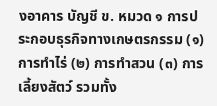งอาคาร บัญชี ข. หมวด ๑ การประกอบธุรกิจทางเกษตรกรรม (๑) การทำไร่ (๒) การทำสวน (๓) การเลี้ยงสัตว์ รวมทั้ง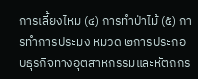การเลี้ยงไหม (๔) การทำป่าไม้ (๕) การทำการประมง หมวด ๒การประกอบธุรกิจทางอุตสาหกรรมและหัตถกร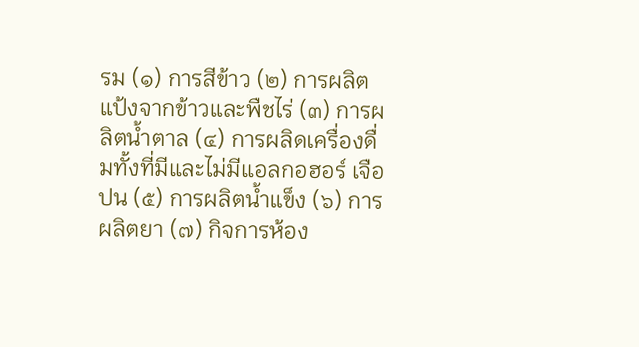รม (๑) การสีข้าว (๒) การผลิตแป้งจากข้าวและพืชไร่ (๓) การผลิตน้ำตาล (๔) การผลิดเครื่องดื่มทั้งที่มีและไม่มีแอลกอฮอร์ เจือปน (๕) การผลิตน้ำแข็ง (๖) การผลิตยา (๗) กิจการห้อง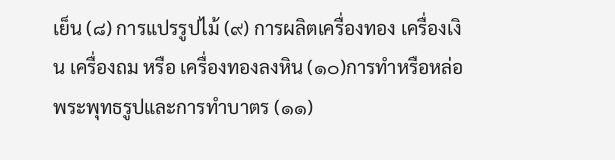เย็น (๘) การแปรรูปไม้ (๙) การผลิตเครื่องทอง เครื่องเงิน เครื่องถม หรือ เครื่องทองลงหิน (๑๐)การทำหรือหล่อพระพุทธรูปและการทำบาตร (๑๑)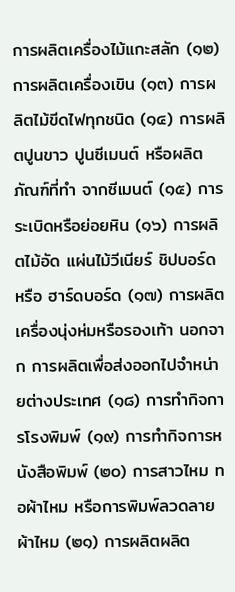การผลิตเครื่องไม้แกะสลัก (๑๒) การผลิตเครื่องเขิน (๑๓) การผลิตไม้ขีดไฟทุกชนิด (๑๔) การผลิตปูนขาว ปูนซีเมนต์ หรือผลิตภัณฑ์ที่ทำ จากซีเมนต์ (๑๕) การระเบิดหรือย่อยหิน (๑๖) การผลิตไม้อัด แผ่นไม้วีเนียร์ ชิปบอร์ด หรือ ฮาร์ดบอร์ด (๑๗) การผลิตเครื่องนุ่งห่มหรือรองเท้า นอกจาก การผลิตเพื่อส่งออกไปจำหน่ายต่างประเทศ (๑๘) การทำกิจการโรงพิมพ์ (๑๙) การทำกิจการหนังสือพิมพ์ (๒๐) การสาวไหม ทอผ้าไหม หรือการพิมพ์ลวดลาย ผ้าไหม (๒๑) การผลิตผลิต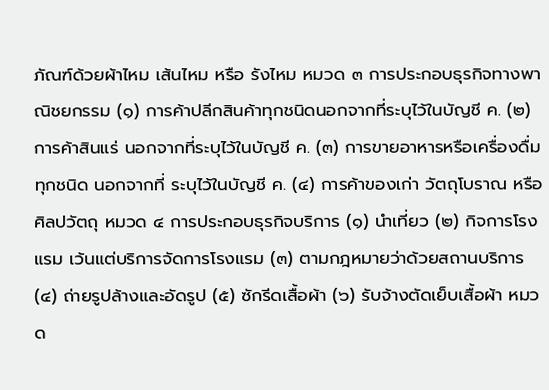ภัณฑ์ด้วยผ้าไหม เส้นไหม หรือ รังไหม หมวด ๓ การประกอบธุรกิจทางพาณิชยกรรม (๑) การค้าปลีกสินค้าทุกชนิดนอกจากที่ระบุไว้ในบัญชี ค. (๒) การค้าสินแร่ นอกจากที่ระบุไว้ในบัญชี ค. (๓) การขายอาหารหรือเครื่องดื่มทุกชนิด นอกจากที่ ระบุไว้ในบัญชี ค. (๔) การค้าของเก่า วัตถุโบราณ หรือศิลปวัตถุ หมวด ๔ การประกอบธุรกิจบริการ (๑) นำเที่ยว (๒) กิจการโรงแรม เว้นแต่บริการจัดการโรงแรม (๓) ตามกฎหมายว่าด้วยสถานบริการ (๔) ถ่ายรูปล้างและอัดรูป (๕) ซักรีดเสื้อผ้า (๖) รับจ้างตัดเย็บเสื้อผ้า หมวด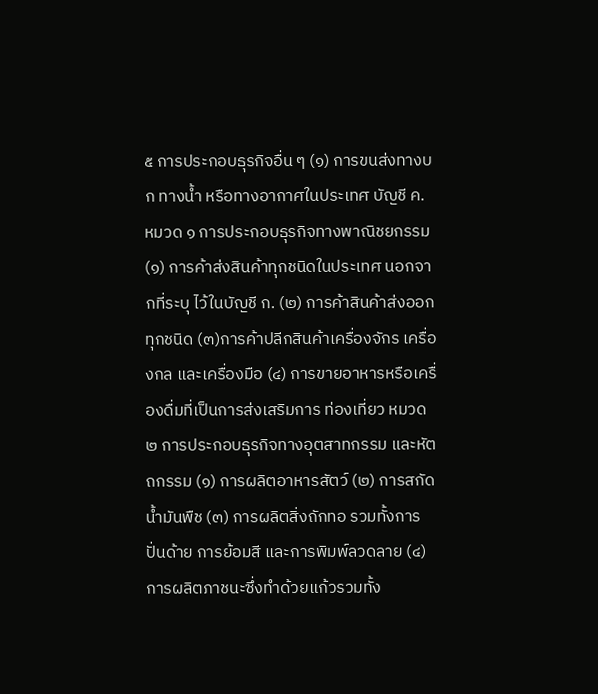๕ การประกอบธุรกิจอื่น ๆ (๑) การขนส่งทางบก ทางน้ำ หรือทางอากาศในประเทศ บัญชี ค. หมวด ๑ การประกอบธุรกิจทางพาณิชยกรรม (๑) การค้าส่งสินค้าทุกชนิดในประเทศ นอกจากที่ระบุ ไว้ในบัญชี ก. (๒) การค้าสินค้าส่งออกทุกชนิด (๓)การค้าปลีกสินค้าเครื่องจักร เครื่องกล และเครื่องมือ (๔) การขายอาหารหรือเครื่องดื่มที่เป็นการส่งเสริมการ ท่องเที่ยว หมวด ๒ การประกอบธุรกิจทางอุตสาทกรรม และหัตถกรรม (๑) การผลิตอาหารสัตว์ (๒) การสกัดน้ำมันพืช (๓) การผลิตสิ่งถักทอ รวมทั้งการปั่นด้าย การย้อมสี และการพิมพ์ลวดลาย (๔)การผลิตภาชนะซึ่งทำด้วยแก้วรวมทั้ง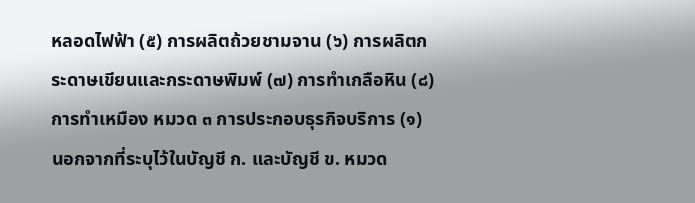หลอดไฟฟ้า (๕) การผลิตถ้วยชามจาน (๖) การผลิตกระดาษเขียนและกระดาษพิมพ์ (๗) การทำเกลือหิน (๘) การทำเหมือง หมวด ๓ การประกอบธุรกิจบริการ (๑) นอกจากที่ระบุไว้ในบัญชี ก. และบัญชี ข. หมวด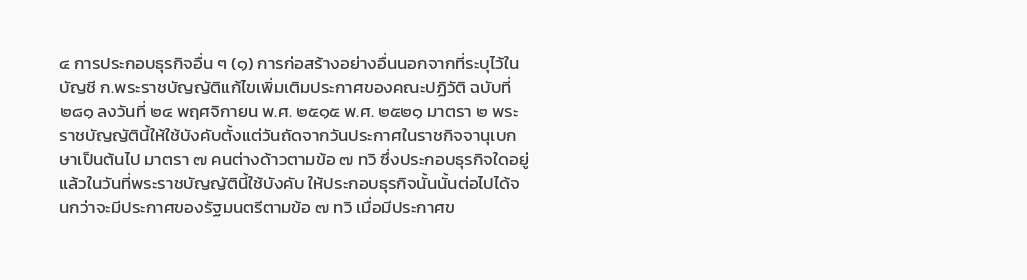๔ การประกอบธุรกิจอื่น ๆ (๑) การก่อสร้างอย่างอื่นนอกจากที่ระบุไว้ในบัญชี ก.พระราชบัญญัติแก้ไขเพิ่มเติมประกาศของคณะปฏิวัติ ฉบับที่ ๒๘๑ ลงวันที่ ๒๔ พฤศจิกายน พ.ศ. ๒๕๑๕ พ.ศ. ๒๕๒๑ มาตรา ๒ พระราชบัญญัตินี้ให้ใช้บังคับตั้งแต่วันถัดจากวันประกาศในราชกิจจานุเบกษาเป็นต้นไป มาตรา ๗ คนต่างด้าวตามข้อ ๗ ทวิ ซึ่งประกอบธุรกิจใดอยู่แล้วในวันที่พระราชบัญญัตินี้ใช้บังคับ ให้ประกอบธุรกิจนั้นนั้นต่อไปได้จนกว่าจะมีประกาศของรัฐมนตรีตามข้อ ๗ ทวิ เมื่อมีประกาศข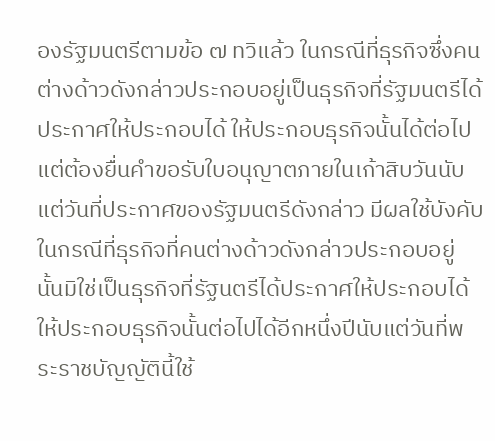องรัฐมนตรีตามข้อ ๗ ทวิแล้ว ในกรณีที่ธุรกิจซึ่งคนต่างด้าวดังกล่าวประกอบอยู่เป็นธุรกิจที่รัฐมนตรีได้ประกาศให้ประกอบได้ ให้ประกอบธุรกิจนั้นได้ต่อไปแต่ต้องยื่นคำขอรับใบอนุญาตภายในเก้าสิบวันนับแต่วันที่ประกาศของรัฐมนตรีดังกล่าว มีผลใช้บังคับ ในกรณีที่ธุรกิจที่คนต่างด้าวดังกล่าวประกอบอยู่ นั้นมิใช่เป็นธุรกิจที่รัฐนตรีได้ประกาศให้ประกอบได้ ให้ประกอบธุรกิจนั้นต่อไปได้อีกหนึ่งปีนับแต่วันที่พระราชบัญญัตินี้ใช้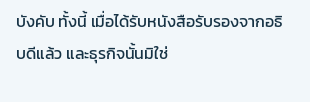บังคับ ทั้งนี้ เมื่อได้รับหนังสือรับรองจากอธิบดีแล้ว และธุรกิจนั้นมิใช่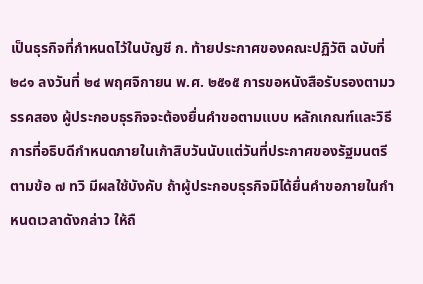เป็นธุรกิจที่กำหนดไว้ในบัญชี ก. ท้ายประกาศของคณะปฏิวัติ ฉบับที่ ๒๘๑ ลงวันที่ ๒๔ พฤศจิกายน พ.ศ. ๒๕๑๕ การขอหนังสือรับรองตามวรรคสอง ผู้ประกอบธุรกิจจะต้องยื่นคำขอตามแบบ หลักเกณฑ์และวิธีการที่อธิบดีกำหนดภายในเก้าสิบวันนับแต่วันที่ประกาศของรัฐมนตรีตามข้อ ๗ ทวิ มีผลใช้บังคับ ถ้าผู้ประกอบธุรกิจมิได้ยื่นคำขอภายในกำหนดเวลาดังกล่าว ให้ถื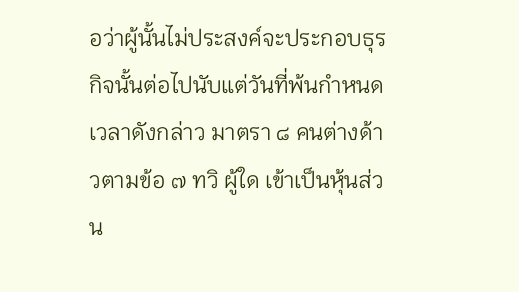อว่าผู้นั้นไม่ประสงค์จะประกอบธุรกิจนั้นต่อไปนับแต่วันที่พ้นกำหนดเวลาดังกล่าว มาตรา ๘ คนต่างด้าวตามข้อ ๗ ทวิ ผู้ใด เข้าเป็นหุ้นส่วน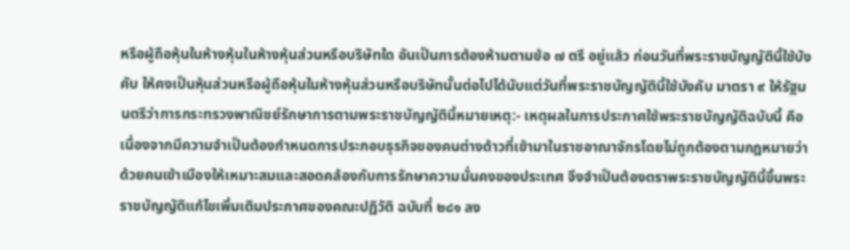หรือผู้ถือหุ้นในห้างหุ้นในห้างหุ้นส่วนหรือบริษัทใด อันเป็นการต้องห้ามตามข้อ ๗ ตรี อยู่แล้ว ก่อนวันที่พระราชบัญญัตินี้ใช้บังคับ ให้คงเป็นหุ้นส่วนหรือผู้ถือหุ้นในห้างหุ้นส่วนหรือบริษัทนั้นต่อไปได้นับแต่วันที่พระราชบัญญัตินี้ใช้บังคับ มาตรา ๙ ให้รัฐมนตรีว่าการกระทรวงพาณิชย์รักษาการตามพระราชบัญญัตินี้หมายเหตุ:- เหตุผลในการประกาศใช้พระราชบัญญัติฉบับนี้ คือ เนื่องจากมีความจำเป็นต้องกำหนดการประกอบธุรกิจของคนต่างด้าวที่เข้ามาในราชอาณาจักรโดยไม่ถูกต้องตามกฎหมายว่าด้วยคนเข้าเมืองให้เหมาะสมและสอดคล้องกับการรักษาความมั่นคงของประเทศ จึงจำเป็นต้องตราพระราชบัญญัตินี้ขึ้นพระราชบัญญัติแก้ไขเพิ่มเติมประกาศของคณะปฏิวัติ ฉบับที่ ๒๘๑ ลง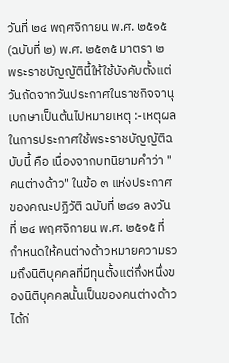วันที่ ๒๔ พฤศจิกายน พ.ศ. ๒๕๑๕ (ฉบับที่ ๒) พ.ศ. ๒๕๓๕ มาตรา ๒ พระราชบัญญัตินี้ให้ใช้บังคับตั้งแต่วันถัดจากวันประกาศในราชกิจจานุเบกษาเป็นต้นไปหมายเหตุ :-เหตุผลในการประกาศใช้พระราชบัญญัติฉบับนี้ คือ เนื่องจากบทนิยามคำว่า "คนต่างด้าว" ในข้อ ๓ แห่งประกาศของคณะปฏิวัติ ฉบับที่ ๒๘๑ ลงวันที่ ๒๔ พฤศจิกายน พ.ศ. ๒๕๑๕ ที่กำหนดให้คนต่างด้าวหมายความรวมถึงนิติบุคคลที่มีทุนตั้งแต่กึ่งหนึ่งของนิติบุคคลนั้นเป็นของคนต่างด้าวได้ก่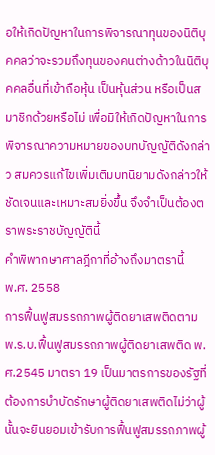อให้เกิดปัญหาในการพิจารณาทุนของนิติบุคคลว่าจะรวมถึงทุนของคนต่างด้าวในนิติบุคคลอื่นที่เข้าถือหุ้น เป็นหุ้นส่วน หรือเป็นสมาชิกด้วยหรือไม่ เพื่อมิให้เกิดปัญหาในการพิจารณาความหมายของบทบัญญัติดังกล่าว สมควรแก้ไขเพิ่มเติมบทนิยามดังกล่าวให้ชัดเจนและเหมาะสมยิ่งขึ้น จึงจำเป็นต้องตราพระราชบัญญัตินี้
คำพิพากษาศาลฎีกาที่อ้างถึงมาตรานี้
พ.ศ. 2558
การฟื้นฟูสมรรถภาพผู้ติดยาเสพติดตาม พ.ร.บ.ฟื้นฟูสมรรถภาพผู้ติดยาเสพติด พ.ศ.2545 มาตรา 19 เป็นมาตรการของรัฐที่ต้องการบำบัดรักษาผู้ติดยาเสพติดไม่ว่าผู้นั้นจะยินยอมเข้ารับการฟื้นฟูสมรรถภาพผู้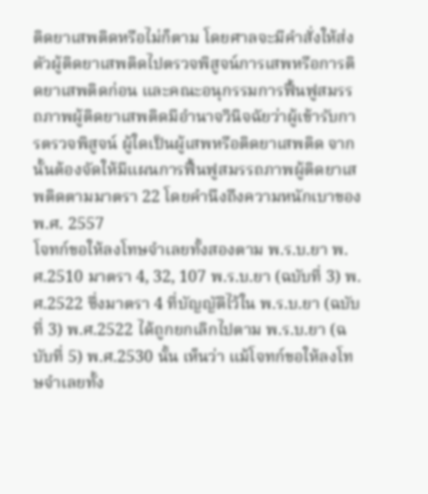ติดยาเสพติดหรือไม่ก็ตาม โดยศาลจะมีคำสั่งให้ส่งตัวผู้ติดยาเสพติดไปตรวจพิสูจน์การเสพหรือการติดยาเสพติดก่อน และคณะอนุกรรมการฟื้นฟูสมรรถภาพผู้ติดยาเสพติดมีอำนาจวินิจฉัยว่าผู้เข้ารับการตรวจพิสูจน์ ผู้ใดเป็นผู้เสพหรือติดยาเสพติด จากนั้นต้องจัดให้มีแผนการฟื้นฟูสมรรถภาพผู้ติดยาเสพติดตามมาตรา 22 โดยคำนึงถึงความหนักเบาของ
พ.ศ. 2557
โจทก์ขอให้ลงโทษจำเลยทั้งสองตาม พ.ร.บ.ยา พ.ศ.2510 มาตรา 4, 32, 107 พ.ร.บ.ยา (ฉบับที่ 3) พ.ศ.2522 ซึ่งมาตรา 4 ที่บัญญัติไว้ใน พ.ร.บ.ยา (ฉบับที่ 3) พ.ศ.2522 ได้ถูกยกเลิกไปตาม พ.ร.บ.ยา (ฉบับที่ 5) พ.ศ.2530 นั้น เห็นว่า แม้โจทก์ขอให้ลงโทษจำเลยทั้ง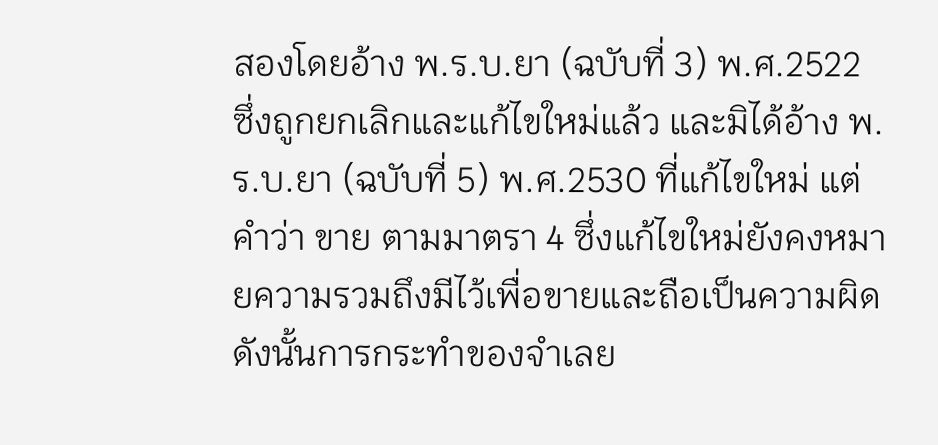สองโดยอ้าง พ.ร.บ.ยา (ฉบับที่ 3) พ.ศ.2522 ซึ่งถูกยกเลิกและแก้ไขใหม่แล้ว และมิได้อ้าง พ.ร.บ.ยา (ฉบับที่ 5) พ.ศ.2530 ที่แก้ไขใหม่ แต่คำว่า ขาย ตามมาตรา 4 ซึ่งแก้ไขใหม่ยังคงหมายความรวมถึงมีไว้เพื่อขายและถือเป็นความผิด ดังนั้นการกระทำของจำเลย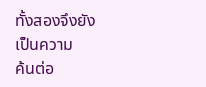ทั้งสองจึงยังเป็นความ
ค้นต่อ